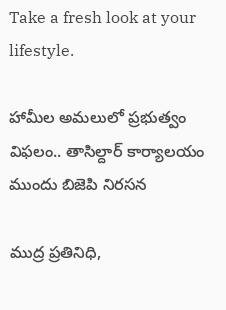Take a fresh look at your lifestyle.

హామీల అమలులో ప్రభుత్వం విఫలం.. తాసిల్దార్ కార్యాలయం ముందు బిజెపి నిరసన

ముద్ర ప్రతినిధి,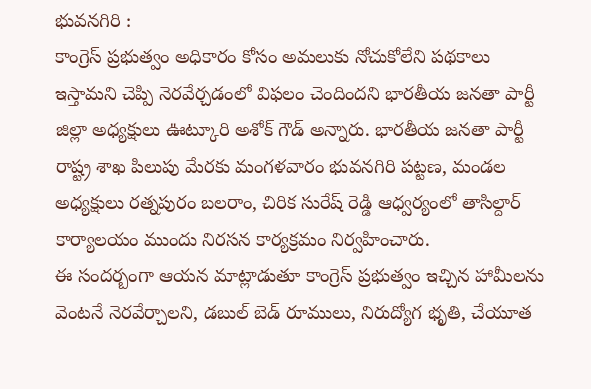భువనగిరి :
కాంగ్రెస్ ప్రభుత్వం అధికారం కోసం అమలుకు నోచుకోలేని పథకాలు ఇస్తామని చెప్పి నెరవేర్చడంలో విఫలం చెందిందని భారతీయ జనతా పార్టీ జిల్లా అధ్యక్షులు ఊట్కూరి అశోక్ గౌడ్ అన్నారు. భారతీయ జనతా పార్టీ రాష్ట్ర శాఖ పిలుపు మేరకు మంగళవారం భువనగిరి పట్టణ, మండల అధ్యక్షులు రత్నపురం బలరాం, చిరిక సురేష్ రెడ్డి ఆధ్వర్యంలో తాసిల్దార్ కార్యాలయం ముందు నిరసన కార్యక్రమం నిర్వహించారు.
ఈ సందర్బంగా ఆయన మాట్లాడుతూ కాంగ్రెస్ ప్రభుత్వం ఇచ్చిన హామీలను వెంటనే నెరవేర్చాలని, డబుల్ బెడ్ రూములు, నిరుద్యోగ భృతి, చేయూత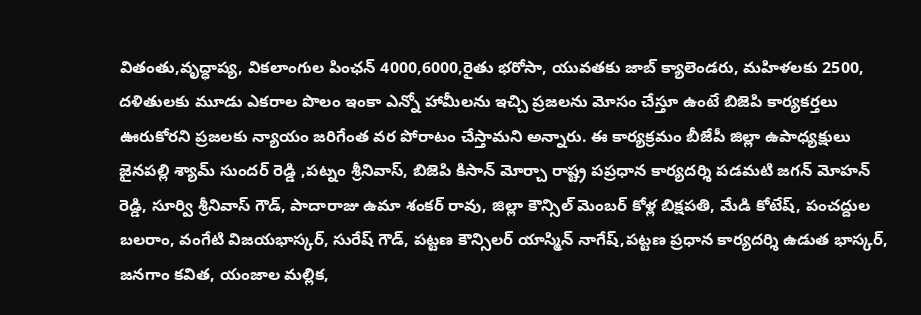వితంతు,వృద్ధాప్య, వికలాంగుల పింఛన్ 4000,6000,రైతు భరోసా, యువతకు జాబ్ క్యాలెండరు, మహిళలకు 2500, దళితులకు మూడు ఎకరాల పొలం ఇంకా ఎన్నో హామీలను ఇచ్చి ప్రజలను మోసం చేస్తూ ఉంటే బిజెపి కార్యకర్తలు ఊరుకోరని ప్రజలకు న్యాయం జరిగేంత వర పోరాటం చేస్తామని అన్నారు. ఈ కార్యక్రమం బీజేపీ జిల్లా ఉపాధ్యక్షులు జైనపల్లి శ్యామ్ సుందర్ రెడ్డి ,పట్నం శ్రీనివాస్, బిజెపి కిసాన్ మోర్చా రాష్ట్ర పప్రధాన కార్యదర్శి పడమటి జగన్ మోహన్ రెడ్డి, సూర్వి శ్రీనివాస్ గౌడ్, పాదారాజు ఉమా శంకర్ రావు, జిల్లా కౌన్సిల్ మెంబర్ కోళ్ల బిక్షపతి, మేడి కోటేష్, పంచద్దుల బలరాం, వంగేటి విజయభాస్కర్, సురేష్ గౌడ్, పట్టణ కౌన్సిలర్ యాస్మిన్ నాగేష్,పట్టణ ప్రధాన కార్యదర్శి ఉడుత భాస్కర్, జనగాం కవిత, యంజాల మల్లిక,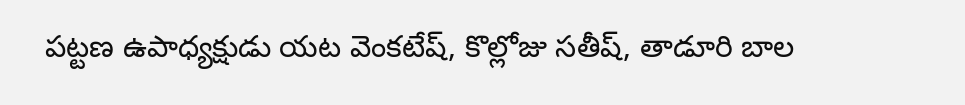పట్టణ ఉపాధ్యక్షుడు యట వెంకటేష్, కొల్లోజు సతీష్, తాడూరి బాల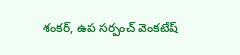శంకర్, ఉప సర్పంచ్ వెంకటేష్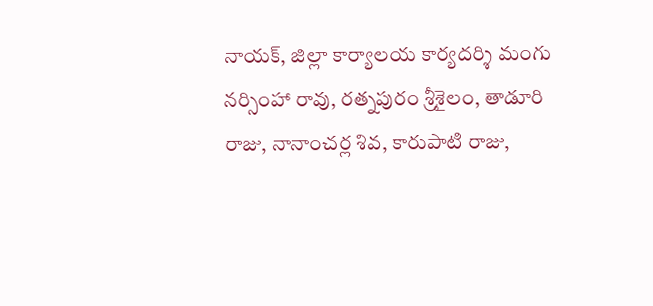నాయక్, జిల్లా కార్యాలయ కార్యదర్శి మంగు నర్సింహా రావు, రత్నపురం శ్రీశైలం, తాడూరి రాజు, నానాంచర్ల శివ, కారుపాటి రాజు,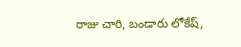రాజు చారి, బండారు లోకేష్,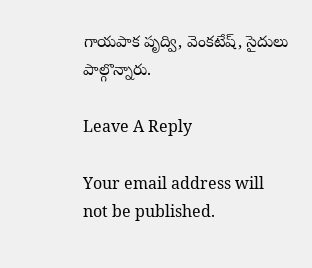గాయపాక పృద్వి, వెంకటేష్, సైదులు పాల్గొన్నారు.

Leave A Reply

Your email address will not be published.